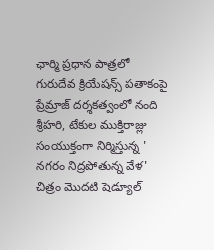ఛార్మి ప్రధాన పాత్రలో గురుదేవ క్రియేషన్స్ పతాకంపై ప్రేమ్రాజ్ దర్శకత్వంలో నంది శ్రీహరి, టేకుల ముక్తిరాజ్లు సంయుక్తంగా నిర్మిస్తున్న ' నగరం నిద్రపోతున్న వేళ' చిత్రం మొదటి షెడ్యూల్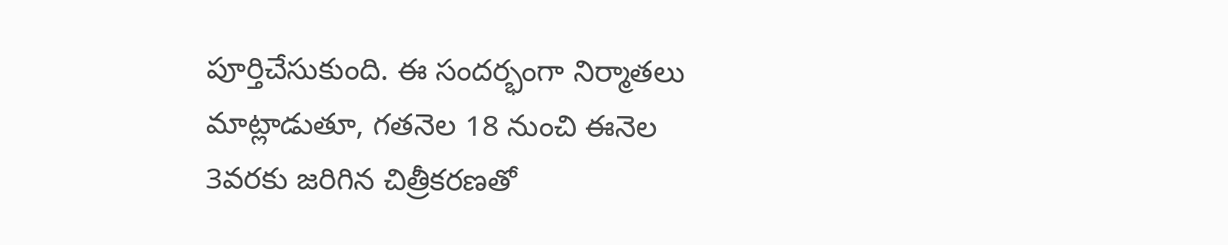పూర్తిచేసుకుంది. ఈ సందర్భంగా నిర్మాతలు మాట్లాడుతూ, గతనెల 18 నుంచి ఈనెల 3వరకు జరిగిన చిత్రీకరణతో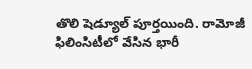తొలి షెడ్యూల్ పూర్తయింది. రామోజీ ఫిలింసిటీలో వేసిన భారీ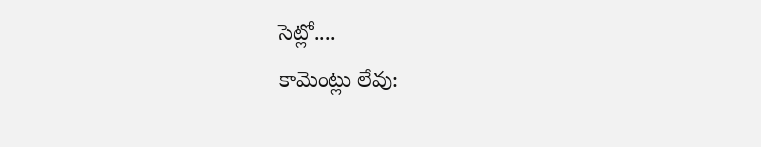సెట్లో....
కామెంట్లు లేవు: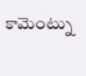కామెంట్ను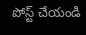పోస్ట్ చేయండి